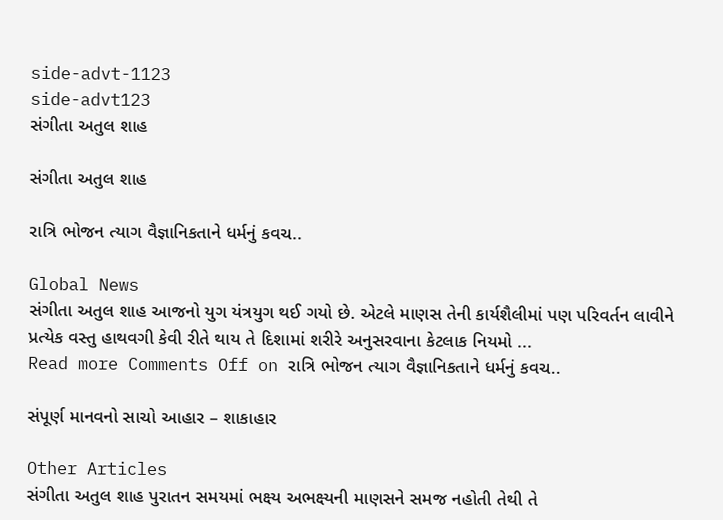side-advt-1123
side-advt123
સંગીતા અતુલ શાહ

સંગીતા અતુલ શાહ

રાત્રિ ભોજન ત્યાગ વૈજ્ઞાનિકતાને ધર્મનું કવચ..

Global News
સંગીતા અતુલ શાહ આજનો યુગ યંત્રયુગ થઈ ગયો છે. એટલે માણસ તેની કાર્યશૈલીમાં પણ પરિવર્તન લાવીને પ્રત્યેક વસ્તુ હાથવગી કેવી રીતે થાય તે દિશામાં શરીરે અનુસરવાના કેટલાક નિયમો ...
Read more Comments Off on રાત્રિ ભોજન ત્યાગ વૈજ્ઞાનિકતાને ધર્મનું કવચ..

સંપૂર્ણ માનવનો સાચો આહાર – શાકાહાર

Other Articles
સંગીતા અતુલ શાહ પુરાતન સમયમાં ભક્ષ્ય અભક્ષ્યની માણસને સમજ નહોતી તેથી તે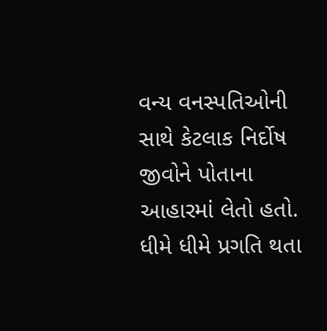વન્ય વનસ્પતિઓની સાથે કેટલાક નિર્દોષ જીવોને પોતાના આહારમાં લેતો હતો. ધીમે ધીમે પ્રગતિ થતા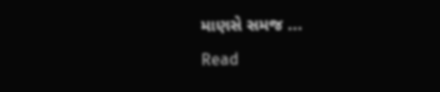માણસે સમજ ...
Read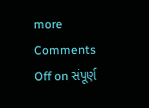more Comments Off on સંપૂર્ણ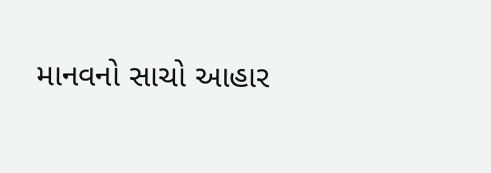માનવનો સાચો આહાર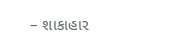– શાકાહાર